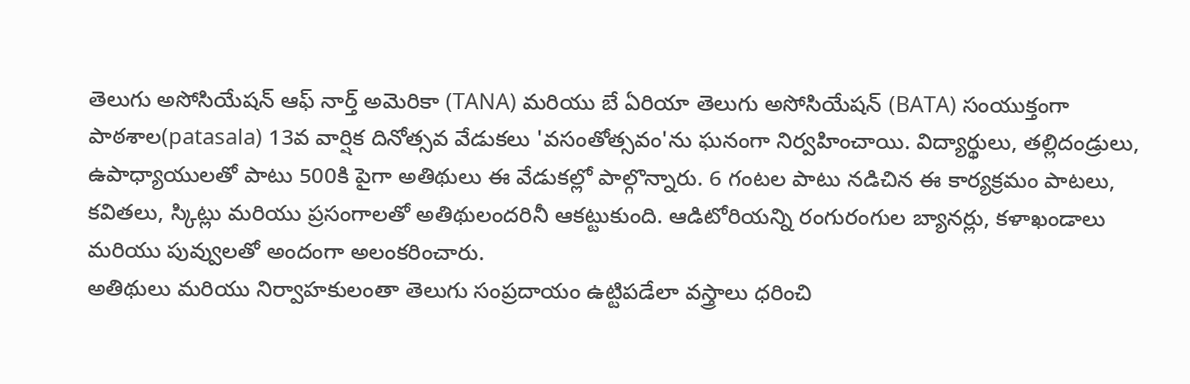తెలుగు అసోసియేషన్ ఆఫ్ నార్త్ అమెరికా (TANA) మరియు బే ఏరియా తెలుగు అసోసియేషన్ (BATA) సంయుక్తంగా పాఠశాల(patasala) 13వ వార్షిక దినోత్సవ వేడుకలు 'వసంతోత్సవం'ను ఘనంగా నిర్వహించాయి. విద్యార్థులు, తల్లిదండ్రులు, ఉపాధ్యాయులతో పాటు 500కి పైగా అతిథులు ఈ వేడుకల్లో పాల్గొన్నారు. 6 గంటల పాటు నడిచిన ఈ కార్యక్రమం పాటలు, కవితలు, స్కిట్లు మరియు ప్రసంగాలతో అతిథులందరినీ ఆకట్టుకుంది. ఆడిటోరియన్ని రంగురంగుల బ్యానర్లు, కళాఖండాలు మరియు పువ్వులతో అందంగా అలంకరించారు.
అతిథులు మరియు నిర్వాహకులంతా తెలుగు సంప్రదాయం ఉట్టిపడేలా వస్త్రాలు ధరించి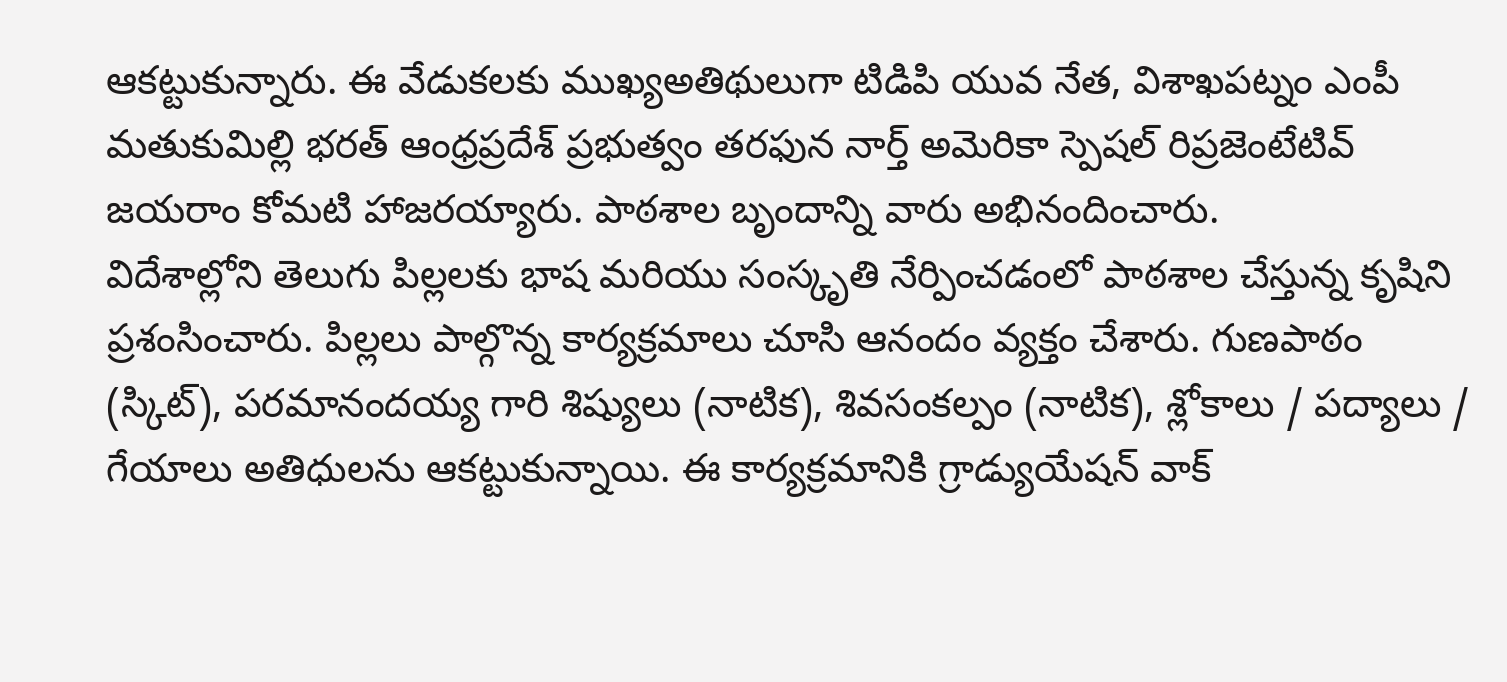ఆకట్టుకున్నారు. ఈ వేడుకలకు ముఖ్యఅతిథులుగా టిడిపి యువ నేత, విశాఖపట్నం ఎంపీ మతుకుమిల్లి భరత్ ఆంధ్రప్రదేశ్ ప్రభుత్వం తరఫున నార్త్ అమెరికా స్పెషల్ రిప్రజెంటేటివ్ జయరాం కోమటి హాజరయ్యారు. పాఠశాల బృందాన్ని వారు అభినందించారు.
విదేశాల్లోని తెలుగు పిల్లలకు భాష మరియు సంస్కృతి నేర్పించడంలో పాఠశాల చేస్తున్న కృషిని ప్రశంసించారు. పిల్లలు పాల్గొన్న కార్యక్రమాలు చూసి ఆనందం వ్యక్తం చేశారు. గుణపాఠం (స్కిట్), పరమానందయ్య గారి శిష్యులు (నాటిక), శివసంకల్పం (నాటిక), శ్లోకాలు / పద్యాలు / గేయాలు అతిధులను ఆకట్టుకున్నాయి. ఈ కార్యక్రమానికి గ్రాడ్యుయేషన్ వాక్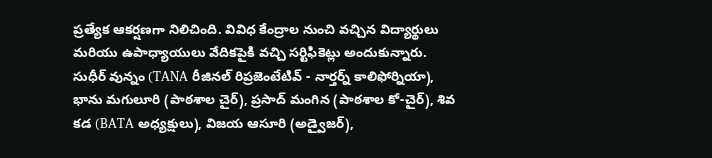ప్రత్యేక ఆకర్షణగా నిలిచింది. వివిధ కేంద్రాల నుంచి వచ్చిన విద్యార్థులు మరియు ఉపాధ్యాయులు వేదికపైకి వచ్చి సర్టిఫికెట్లు అందుకున్నారు.
సుధీర్ వున్నం (TANA రీజినల్ రిప్రజెంటేటివ్ - నార్తర్న్ కాలిఫోర్నియా), భాను మగులూరి (పాఠశాల చైర్), ప్రసాద్ మంగిన (పాఠశాల కో-చైర్), శివ కడ (BATA అధ్యక్షులు), విజయ ఆసూరి (అడ్వైజర్),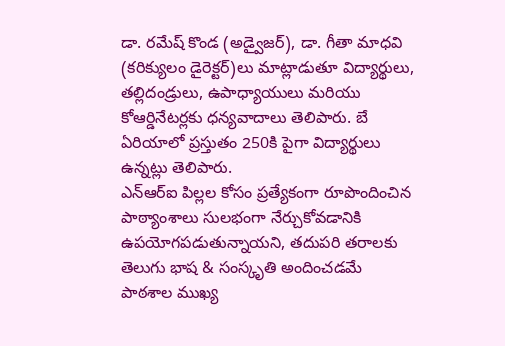డా. రమేష్ కొండ (అడ్వైజర్), డా. గీతా మాధవి (కరిక్యులం డైరెక్టర్)లు మాట్లాడుతూ విద్యార్థులు, తల్లిదండ్రులు, ఉపాధ్యాయులు మరియు కోఆర్డినేటర్లకు ధన్యవాదాలు తెలిపారు. బే ఏరియాలో ప్రస్తుతం 250కి పైగా విద్యార్థులు ఉన్నట్లు తెలిపారు.
ఎన్ఆర్ఐ పిల్లల కోసం ప్రత్యేకంగా రూపొందించిన పాఠ్యాంశాలు సులభంగా నేర్చుకోవడానికి ఉపయోగపడుతున్నాయని, తదుపరి తరాలకు తెలుగు భాష & సంస్కృతి అందించడమే పాఠశాల ముఖ్య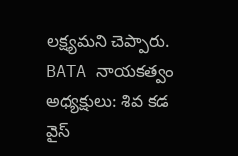లక్ష్యమని చెప్పారు.
BATA నాయకత్వం
అధ్యక్షులు: శివ కడ
వైస్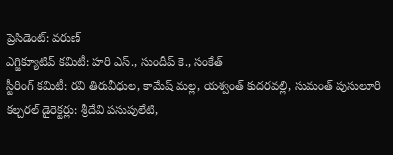ప్రెసిడెంట్: వరుణ్
ఎగ్జిక్యూటివ్ కమిటీ: హరి ఎస్., సుందీప్ కె., సంకేత్
స్టీరింగ్ కమిటీ: రవి తిరువీధుల, కామేష్ మల్ల, యశ్వంత్ కుదరవల్లి, సుమంత్ పుసులూరి
కల్చరల్ డైరెక్టర్లు: శ్రీదేవి పసుపులేటి,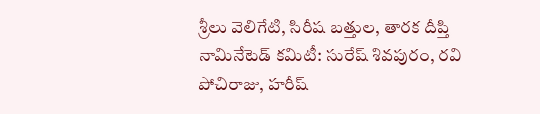శ్రీలు వెలిగేటి, సిరీష బత్తుల, తారక దీప్తి
నామినేటెడ్ కమిటీ: సురేష్ శివపురం, రవి పోచిరాజు, హరీష్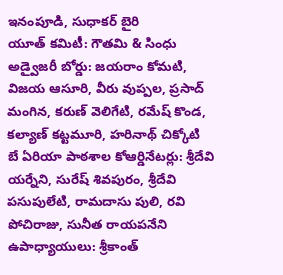ఇనంపూడి, సుధాకర్ బైరి
యూత్ కమిటీ: గౌతమి & సింధు
అడ్వైజరీ బోర్డు: జయరాం కోమటి, విజయ ఆసూరి, వీరు వుప్పల, ప్రసాద్ మంగిన, కరుణ్ వెలిగేటి, రమేష్ కొండ, కల్యాణ్ కట్టమూరి, హరినాథ్ చిక్కోటి
బే ఏరియా పాఠశాల కోఆర్డినేటర్లు: శ్రీదేవి యర్నేని, సురేష్ శివపురం, శ్రీదేవి పసుపులేటి, రామదాసు పులి, రవి పోచిరాజు, సునీత రాయపనేని
ఉపాధ్యాయులు: శ్రీకాంత్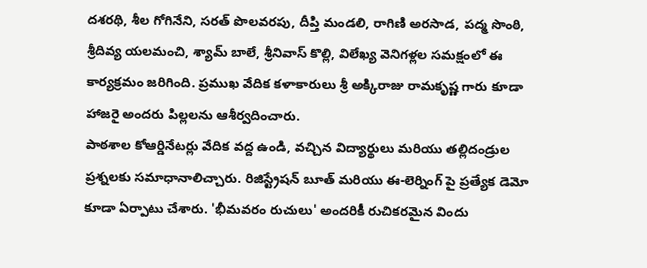దశరథి, శీల గోగినేని, సరత్ పొలవరపు, దీప్తి మండలి, రాగిణి అరసాడ, పద్మ సొంఠి, శ్రీదివ్య యలమంచి, శ్యామ్ బాలే, శ్రీనివాస్ కొల్లి, విలేఖ్య వెనిగళ్లల సమక్షంలో ఈ కార్యక్రమం జరిగింది. ప్రముఖ వేదిక కళాకారులు శ్రీ అక్కిరాజు రామకృష్ణ గారు కూడా హాజరై అందరు పిల్లలను ఆశీర్వదించారు.
పాఠశాల కోఆర్డినేటర్లు వేదిక వద్ద ఉండి, వచ్చిన విద్యార్థులు మరియు తల్లిదండ్రుల ప్రశ్నలకు సమాధానాలిచ్చారు. రిజిస్ట్రేషన్ బూత్ మరియు ఈ-లెర్నింగ్ పై ప్రత్యేక డెమో కూడా ఏర్పాటు చేశారు. 'భీమవరం రుచులు' అందరికీ రుచికరమైన విందు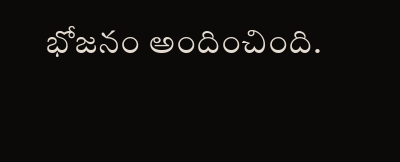భోజనం అందించింది.